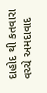દાહોદ થી કતવારા વચ્ચે અમદાવાદ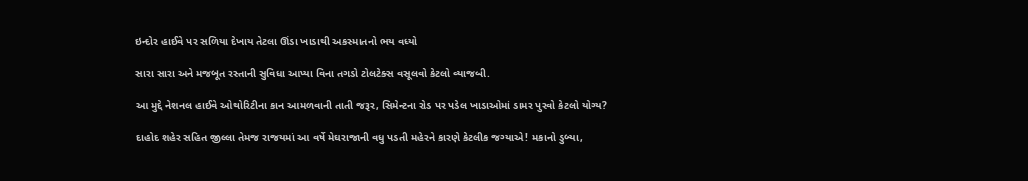ઇન્દોર હાઈવે પર સળિયા દેખાય તેટલા ઊંડા ખાડાથી અકસ્માતનો ભય વધ્યો

સારા સારા અને મજબૂત રસ્તાની સુવિધા આપ્યા વિના તગડો ટોલટેક્સ વસૂલવો કેટલો વ્યાજબી.

આ મુદ્દે નેશનલ હાઈવે ઓથોરિટીના કાન આમળવાની તાતી જરૂર, સિમેન્ટના રોડ પર પડેલ ખાડાઓમાં ડામર પુરવો કેટલો યોગ્ય?

દાહોદ શહેર સહિત જીલ્લા તેમજ રાજયમાં આ વર્ષે મેઘરાજાની વધુ પડતી મહેરને કારણે કેટલીક જગ્યાએ! મકાનો ડુબ્યા,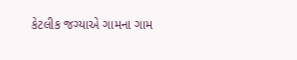કેટલીક જગ્યાએ ગામના ગામ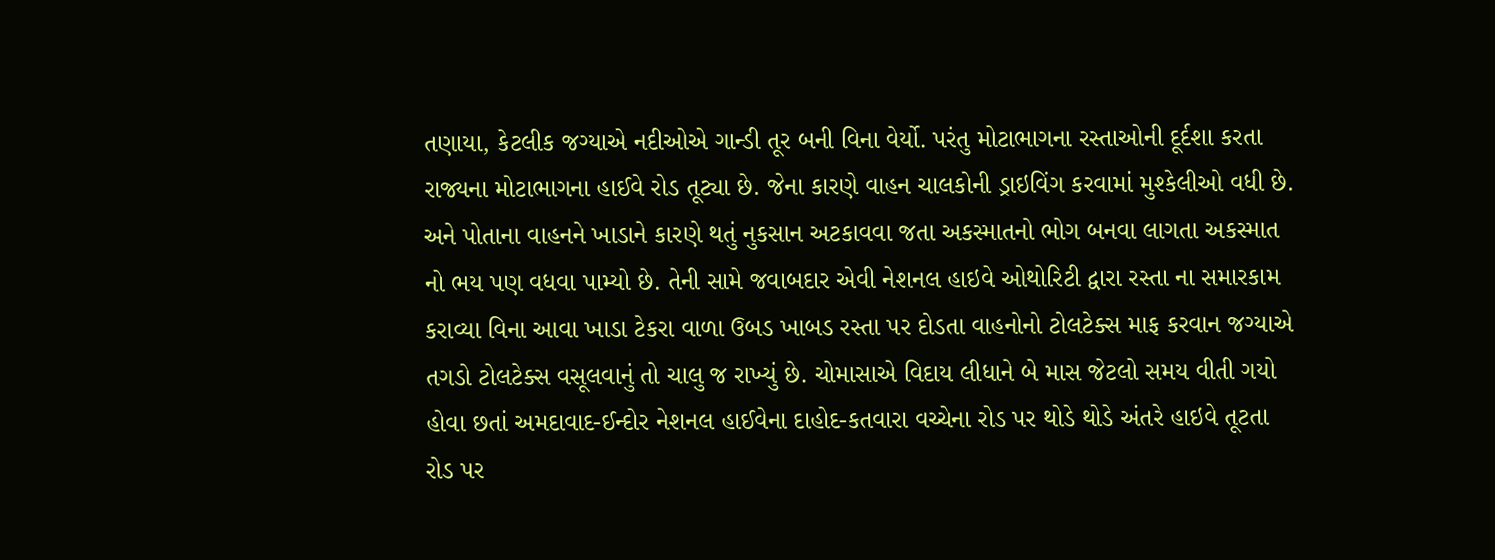તણાયા, કેટલીક જગ્યાએ નદીઓએ ગાન્ડી તૂર બની વિના વેર્યો. પરંતુ મોટાભાગના રસ્તાઓની દૂર્દશા કરતા રાજ્યના મોટાભાગના હાઈવે રોડ તૂટ્યા છે. જેના કારણે વાહન ચાલકોની ડ્રાઇવિંગ કરવામાં મુશ્કેલીઓ વધી છે. અને પોતાના વાહનને ખાડાને કારણે થતું નુકસાન અટકાવવા જતા અકસ્માતનો ભોગ બનવા લાગતા અકસ્માત નો ભય પણ વધવા પામ્યો છે. તેની સામે જવાબદાર એવી નેશનલ હાઇવે ઓથોરિટી દ્વારા રસ્તા ના સમારકામ કરાવ્યા વિના આવા ખાડા ટેકરા વાળા ઉબડ ખાબડ રસ્તા પર દોડતા વાહનોનો ટોલટેક્સ માફ કરવાન જગ્યાએ તગડો ટોલટેક્સ વસૂલવાનું તો ચાલુ જ રાખ્યું છે. ચોમાસાએ વિદાય લીધાને બે માસ જેટલો સમય વીતી ગયો હોવા છતાં અમદાવાદ-ઈન્દોર નેશનલ હાઈવેના દાહોદ-કતવારા વચ્ચેના રોડ પર થોડે થોડે અંતરે હાઇવે તૂટતા રોડ પર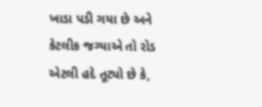ખાડા પડી ગયા છે અને કેટલીક જગ્યાએ તો રોડ એટલી હદે તૂટ્યો છે કે,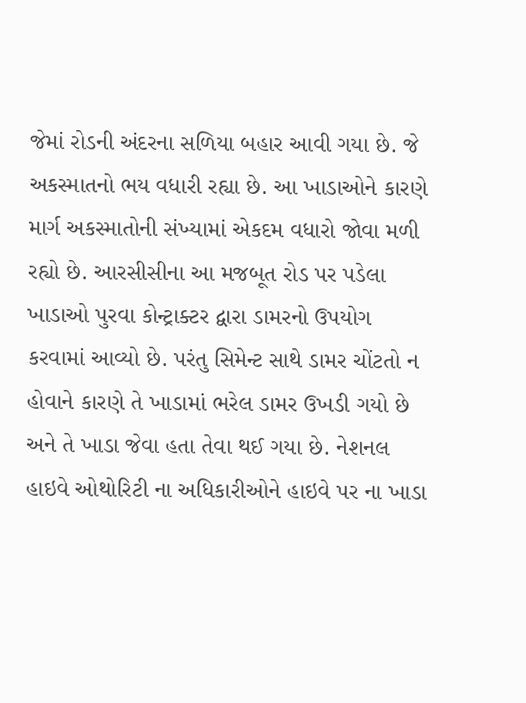જેમાં રોડની અંદરના સળિયા બહાર આવી ગયા છે. જે અકસ્માતનો ભય વધારી રહ્યા છે. આ ખાડાઓને કારણે માર્ગ અકસ્માતોની સંખ્યામાં એકદમ વધારો જોવા મળી રહ્યો છે. આરસીસીના આ મજબૂત રોડ પર પડેલા ખાડાઓ પુરવા કોન્ટ્રાક્ટર દ્વારા ડામરનો ઉપયોગ કરવામાં આવ્યો છે. પરંતુ સિમેન્ટ સાથે ડામર ચોંટતો ન હોવાને કારણે તે ખાડામાં ભરેલ ડામર ઉખડી ગયો છે અને તે ખાડા જેવા હતા તેવા થઈ ગયા છે. નેશનલ હાઇવે ઓથોરિટી ના અધિકારીઓને હાઇવે પર ના ખાડા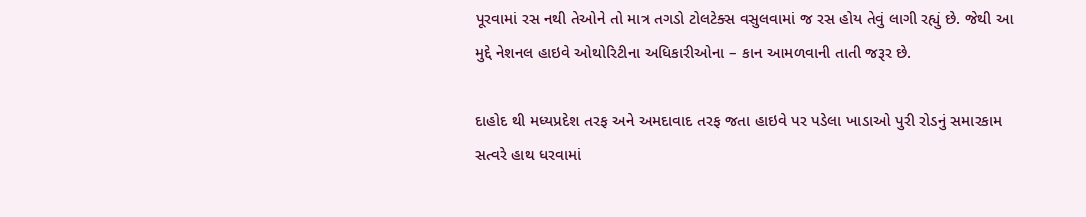પૂરવામાં રસ નથી તેઓને તો માત્ર તગડો ટોલટેક્સ વસુલવામાં જ રસ હોય તેવું લાગી રહ્યું છે. જેથી આ મુદ્દે નેશનલ હાઇવે ઓથોરિટીના અધિકારીઓના – કાન આમળવાની તાતી જરૂર છે.

દાહોદ થી મધ્યપ્રદેશ તરફ અને અમદાવાદ તરફ જતા હાઇવે પર પડેલા ખાડાઓ પુરી રોડનું સમારકામ સત્વરે હાથ ધરવામાં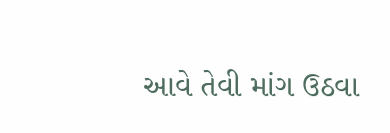આવે તેવી માંગ ઉઠવા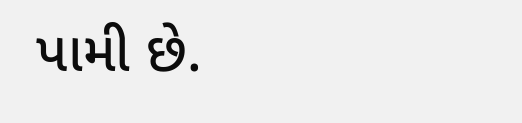પામી છે.